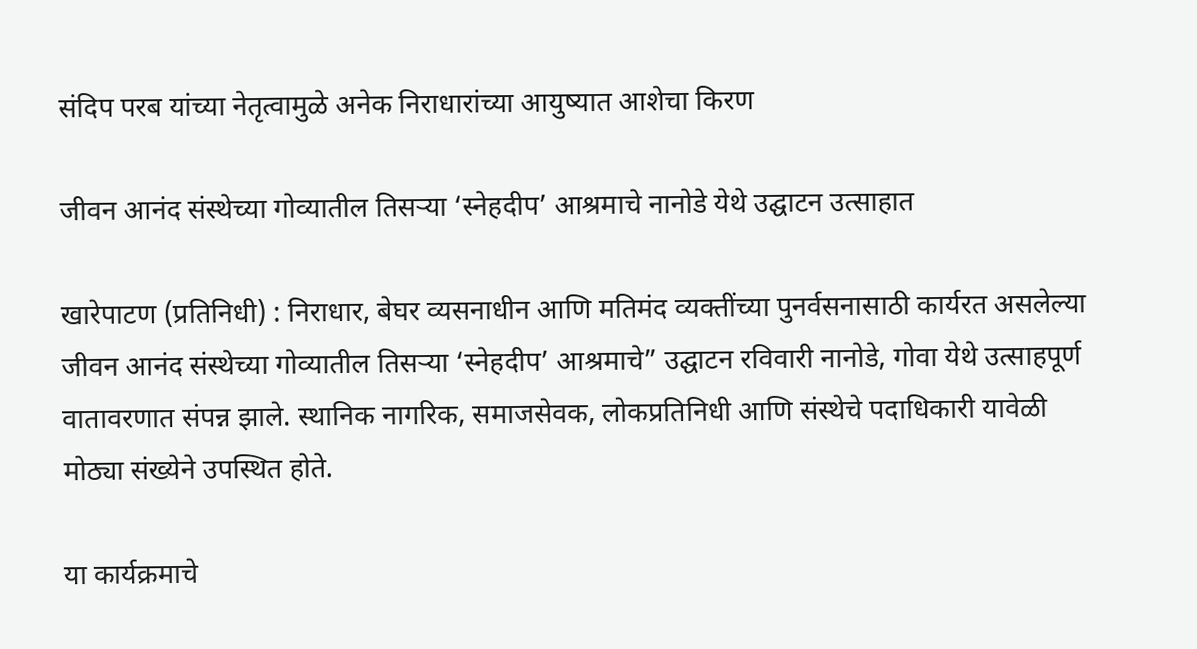संदिप परब यांच्या नेतृत्वामुळे अनेक निराधारांच्या आयुष्यात आशेचा किरण

जीवन आनंद संस्थेच्या गोव्यातील तिसऱ्या ‘स्नेहदीप’ आश्रमाचे नानोडे येथे उद्घाटन उत्साहात

खारेपाटण (प्रतिनिधी) : निराधार, बेघर व्यसनाधीन आणि मतिमंद व्यक्तींच्या पुनर्वसनासाठी कार्यरत असलेल्या जीवन आनंद संस्थेच्या गोव्यातील तिसऱ्या ‘स्नेहदीप’ आश्रमाचे” उद्घाटन रविवारी नानोडे, गोवा येथे उत्साहपूर्ण वातावरणात संपन्न झाले. स्थानिक नागरिक, समाजसेवक, लोकप्रतिनिधी आणि संस्थेचे पदाधिकारी यावेळी मोठ्या संख्येने उपस्थित होते.

या कार्यक्रमाचे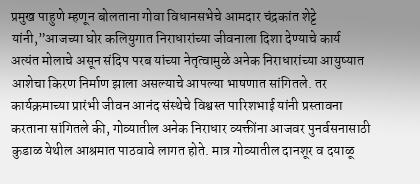प्रमुख पाहुणे म्हणून बोलताना गोवा विधानसभेचे आमदार चंद्रकांत शेट्टे यांनी,”आजच्या घोर कलियुगात निराधारांच्या जीवनाला दिशा देण्याचे कार्य अत्यंत मोलाचे असून संदिप परब यांच्या नेतृत्वामुळे अनेक निराधारांच्या आयुष्यात आशेचा किरण निर्माण झाला असल्याचे आपल्या भाषणात सांगितले. तर
कार्यक्रमाच्या प्रारंभी जीवन आनंद संस्थेचे विश्वस्त पारिशभाई यांनी प्रस्तावना करताना सांगितले की, गोव्यातील अनेक निराधार व्यक्तींना आजवर पुनर्वसनासाठी कुडाळ येथील आश्रमात पाठवावे लागत होते. मात्र गोव्यातील दानशूर व दयाळू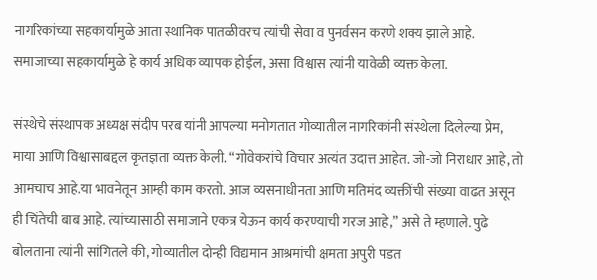नागरिकांच्या सहकार्यामुळे आता स्थानिक पातळीवरच त्यांची सेवा व पुनर्वसन करणे शक्य झाले आहे. समाजाच्या सहकार्यामुळे हे कार्य अधिक व्यापक होईल, असा विश्वास त्यांनी यावेळी व्यक्त केला.

संस्थेचे संस्थापक अध्यक्ष संदीप परब यांनी आपल्या मनोगतात गोव्यातील नागरिकांनी संस्थेला दिलेल्या प्रेम, माया आणि विश्वासाबद्दल कृतज्ञता व्यक्त केली. “गोवेकरांचे विचार अत्यंत उदात्त आहेत. जो-जो निराधार आहे, तो आमचाच आहे.या भावनेतून आम्ही काम करतो. आज व्यसनाधीनता आणि मतिमंद व्यक्तींची संख्या वाढत असून ही चिंतेची बाब आहे. त्यांच्यासाठी समाजाने एकत्र येऊन कार्य करण्याची गरज आहे,” असे ते म्हणाले. पुढे बोलताना त्यांनी सांगितले की, गोव्यातील दोन्ही विद्यमान आश्रमांची क्षमता अपुरी पडत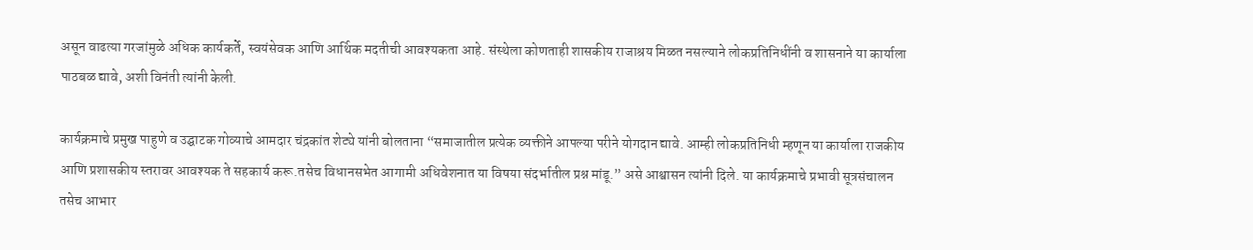असून वाढत्या गरजांमुळे अधिक कार्यकर्ते, स्वयंसेवक आणि आर्थिक मदतीची आवश्यकता आहे. संस्थेला कोणताही शासकीय राजाश्रय मिळत नसल्याने लोकप्रतिनिधींनी व शासनाने या कार्याला पाठबळ द्यावे, अशी विनंती त्यांनी केली.

कार्यक्रमाचे प्रमुख पाहुणे व उद्घाटक गोव्याचे आमदार चंद्रकांत शेट्ये यांनी बोलताना “समाजातील प्रत्येक व्यक्तीने आपल्या परीने योगदान द्यावे. आम्ही लोकप्रतिनिधी म्हणून या कार्याला राजकीय आणि प्रशासकीय स्तरावर आवश्यक ते सहकार्य करू.तसेच विधानसभेत आगामी अधिवेशनात या विषया संदर्भातील प्रश्न मांडू.” असे आश्वासन त्यांनी दिले. या कार्यक्रमाचे प्रभावी सूत्रसंचालन तसेच आभार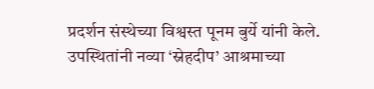प्रदर्शन संस्थेच्या विश्वस्त पूनम बुर्ये यांनी केले. उपस्थितांनी नव्या ‘स्नेहदीप’ आश्रमाच्या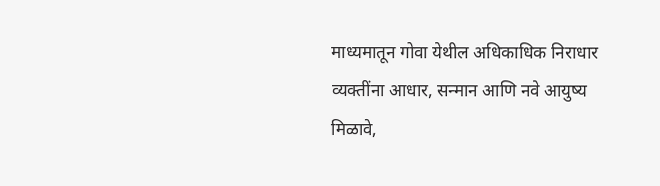माध्यमातून गोवा येथील अधिकाधिक निराधार व्यक्तींना आधार, सन्मान आणि नवे आयुष्य मिळावे,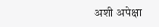अशी अपेक्षा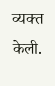व्यक्त केली.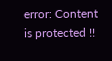error: Content is protected !!